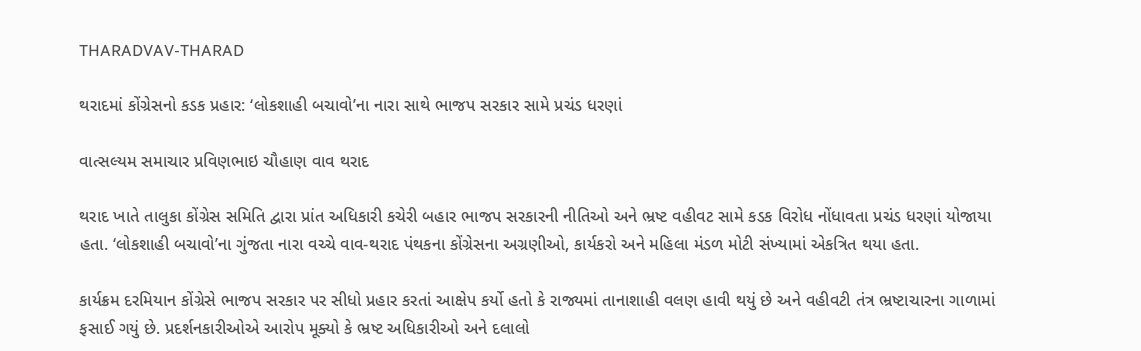THARADVAV-THARAD

થરાદમાં કોંગ્રેસનો કડક પ્રહાર: ‘લોકશાહી બચાવો’ના નારા સાથે ભાજપ સરકાર સામે પ્રચંડ ધરણાં

વાત્સલ્યમ સમાચાર પ્રવિણભાઇ ચૌહાણ વાવ થરાદ

થરાદ ખાતે તાલુકા કોંગ્રેસ સમિતિ દ્વારા પ્રાંત અધિકારી કચેરી બહાર ભાજપ સરકારની નીતિઓ અને ભ્રષ્ટ વહીવટ સામે કડક વિરોધ નોંધાવતા પ્રચંડ ધરણાં યોજાયા હતા. ‘લોકશાહી બચાવો’ના ગુંજતા નારા વચ્ચે વાવ-થરાદ પંથકના કોંગ્રેસના અગ્રણીઓ, કાર્યકરો અને મહિલા મંડળ મોટી સંખ્યામાં એકત્રિત થયા હતા.

કાર્યક્રમ દરમિયાન કોંગ્રેસે ભાજપ સરકાર પર સીધો પ્રહાર કરતાં આક્ષેપ કર્યો હતો કે રાજ્યમાં તાનાશાહી વલણ હાવી થયું છે અને વહીવટી તંત્ર ભ્રષ્ટાચારના ગાળામાં ફસાઈ ગયું છે. પ્રદર્શનકારીઓએ આરોપ મૂક્યો કે ભ્રષ્ટ અધિકારીઓ અને દલાલો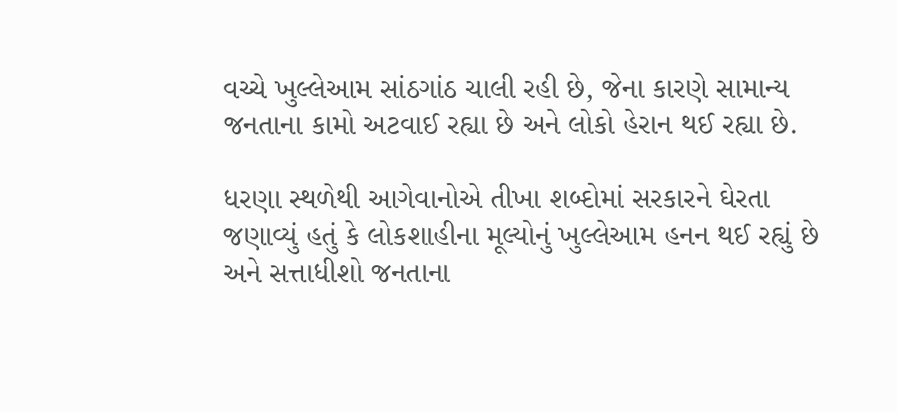વચ્ચે ખુલ્લેઆમ સાંઠગાંઠ ચાલી રહી છે, જેના કારણે સામાન્ય જનતાના કામો અટવાઈ રહ્યા છે અને લોકો હેરાન થઈ રહ્યા છે.

ધરણા સ્થળેથી આગેવાનોએ તીખા શબ્દોમાં સરકારને ઘેરતા જણાવ્યું હતું કે લોકશાહીના મૂલ્યોનું ખુલ્લેઆમ હનન થઈ રહ્યું છે અને સત્તાધીશો જનતાના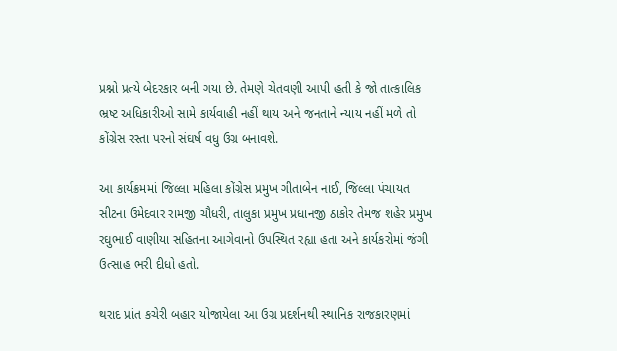પ્રશ્નો પ્રત્યે બેદરકાર બની ગયા છે. તેમણે ચેતવણી આપી હતી કે જો તાત્કાલિક ભ્રષ્ટ અધિકારીઓ સામે કાર્યવાહી નહીં થાય અને જનતાને ન્યાય નહીં મળે તો કોંગ્રેસ રસ્તા પરનો સંઘર્ષ વધુ ઉગ્ર બનાવશે.

આ કાર્યક્રમમાં જિલ્લા મહિલા કોંગ્રેસ પ્રમુખ ગીતાબેન નાઈ, જિલ્લા પંચાયત સીટના ઉમેદવાર રામજી ચૌધરી, તાલુકા પ્રમુખ પ્રધાનજી ઠાકોર તેમજ શહેર પ્રમુખ રઘુભાઈ વાણીયા સહિતના આગેવાનો ઉપસ્થિત રહ્યા હતા અને કાર્યકરોમાં જંગી ઉત્સાહ ભરી દીધો હતો.

થરાદ પ્રાંત કચેરી બહાર યોજાયેલા આ ઉગ્ર પ્રદર્શનથી સ્થાનિક રાજકારણમાં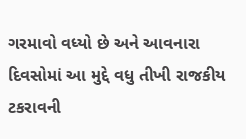ગરમાવો વધ્યો છે અને આવનારા દિવસોમાં આ મુદ્દે વધુ તીખી રાજકીય ટકરાવની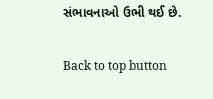સંભાવનાઓ ઉભી થઈ છે.

Back to top button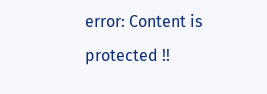error: Content is protected !!